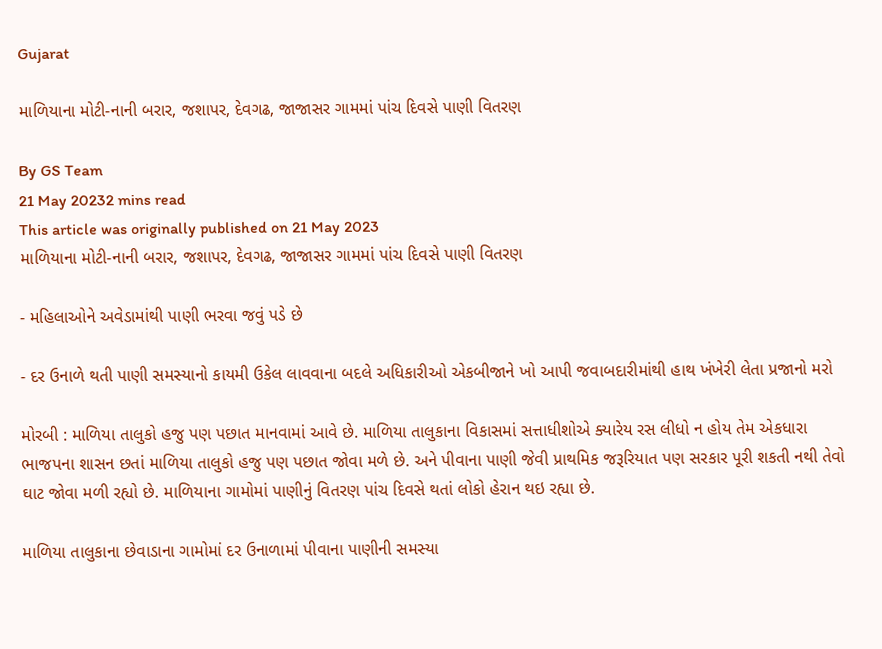Gujarat

માળિયાના મોટી-નાની બરાર, જશાપર, દેવગઢ, જાજાસર ગામમાં પાંચ દિવસે પાણી વિતરણ

By GS Team
21 May 20232 mins read
This article was originally published on 21 May 2023
માળિયાના મોટી-નાની બરાર, જશાપર, દેવગઢ, જાજાસર ગામમાં પાંચ દિવસે પાણી વિતરણ

- મહિલાઓને અવેડામાંથી પાણી ભરવા જવું પડે છે

- દર ઉનાળે થતી પાણી સમસ્યાનો કાયમી ઉકેલ લાવવાના બદલે અધિકારીઓ એકબીજાને ખો આપી જવાબદારીમાંથી હાથ ખંખેરી લેતા પ્રજાનો મરો

મોરબી : માળિયા તાલુકો હજુ પણ પછાત માનવામાં આવે છે. માળિયા તાલુકાના વિકાસમાં સત્તાધીશોએ ક્યારેય રસ લીધો ન હોય તેમ એકધારા ભાજપના શાસન છતાં માળિયા તાલુકો હજુ પણ પછાત જોવા મળે છે. અને પીવાના પાણી જેવી પ્રાથમિક જરૂરિયાત પણ સરકાર પૂરી શકતી નથી તેવો ઘાટ જોવા મળી રહ્યો છે. માળિયાના ગામોમાં પાણીનું વિતરણ પાંચ દિવસે થતાં લોકો હેરાન થઇ રહ્યા છે.

માળિયા તાલુકાના છેવાડાના ગામોમાં દર ઉનાળામાં પીવાના પાણીની સમસ્યા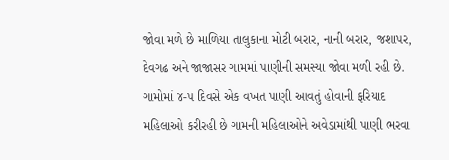જોવા મળે છે માળિયા તાલુકાના મોટી બરાર, નાની બરાર, જશાપર, દેવગઢ અને જાજાસર ગામમાં પાણીની સમસ્યા જોવા મળી રહી છે. ગામોમાં ૪-૫ દિવસે એક વખત પાણી આવતું હોવાની ફરિયાદ મહિલાઓ કરીરહી છે ગામની મહિલાઓને અવેડામાંથી પાણી ભરવા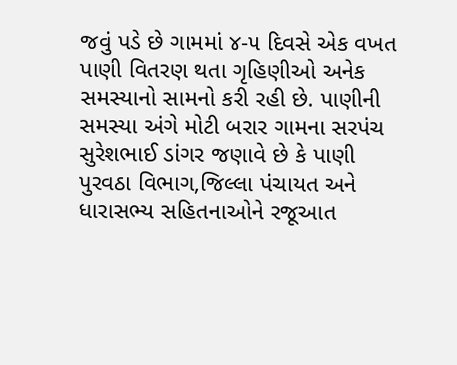જવું પડે છે ગામમાં ૪-૫ દિવસે એક વખત પાણી વિતરણ થતા ગૃહિણીઓ અનેક સમસ્યાનો સામનો કરી રહી છે. પાણીની સમસ્યા અંગે મોટી બરાર ગામના સરપંચ સુરેશભાઈ ડાંગર જણાવે છે કે પાણી પુરવઠા વિભાગ,જિલ્લા પંચાયત અને ધારાસભ્ય સહિતનાઓને રજૂઆત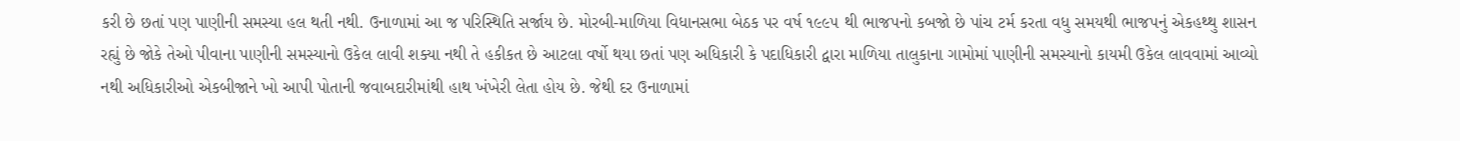કરી છે છતાં પણ પાણીની સમસ્યા હલ થતી નથી. ઉનાળામાં આ જ પરિસ્થિતિ સર્જાય છે. મોરબી-માળિયા વિધાનસભા બેઠક પર વર્ષ ૧૯૯૫ થી ભાજપનો કબજો છે પાંચ ટર્મ કરતા વધુ સમયથી ભાજપનું એકહથ્થુ શાસન રહ્યું છે જોકે તેઓ પીવાના પાણીની સમસ્યાનો ઉકેલ લાવી શક્યા નથી તે હકીકત છે આટલા વર્ષો થયા છતાં પણ અધિકારી કે પદાધિકારી દ્વારા માળિયા તાલુકાના ગામોમાં પાણીની સમસ્યાનો કાયમી ઉકેલ લાવવામાં આવ્યો નથી અધિકારીઓ એકબીજાને ખો આપી પોતાની જવાબદારીમાંથી હાથ ખંખેરી લેતા હોય છે. જેથી દર ઉનાળામાં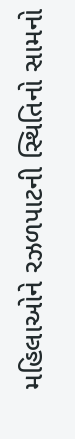મહિલાઓને રઝળપાટની સ્થિતિનો સામનો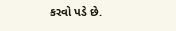કરવો પડે છે.